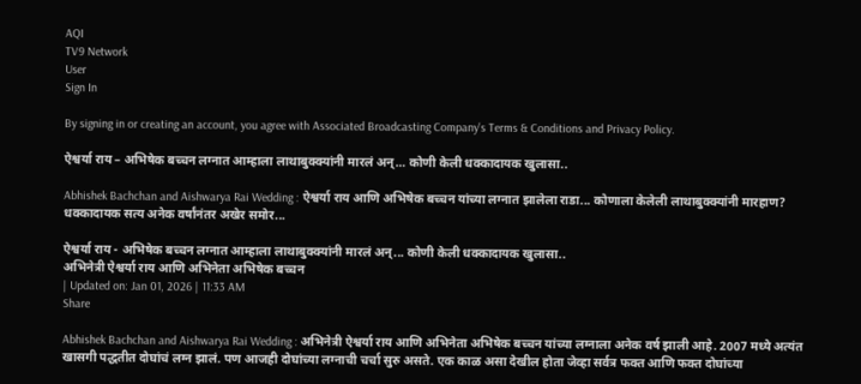AQI
TV9 Network
User
Sign In

By signing in or creating an account, you agree with Associated Broadcasting Company's Terms & Conditions and Privacy Policy.

ऐश्वर्या राय – अभिषेक बच्चन लग्नात आम्हाला लाथाबुक्क्यांनी मारलं अन्… कोणी केली धक्कादायक खुलासा..

Abhishek Bachchan and Aishwarya Rai Wedding : ऐश्वर्या राय आणि अभिषेक बच्चन यांच्या लग्नात झालेला राडा... कोणाला केलेली लाथाबुक्क्यांनी मारहाण? धक्कादायक सत्य अनेक वर्षांनंतर अखेर समोर...

ऐश्वर्या राय - अभिषेक बच्चन लग्नात आम्हाला लाथाबुक्क्यांनी मारलं अन्... कोणी केली धक्कादायक खुलासा..
अभिनेत्री ऐश्वर्या राय आणि अभिनेता अभिषेक बच्चन
| Updated on: Jan 01, 2026 | 11:33 AM
Share

Abhishek Bachchan and Aishwarya Rai Wedding : अभिनेत्री ऐश्वर्या राय आणि अभिनेता अभिषेक बच्चन यांच्या लग्नाला अनेक वर्ष झाली आहे. 2007 मध्ये अत्यंत खासगी पद्धतीत दोघांचं लग्न झालं. पण आजही दोघांच्या लग्नाची चर्चा सुरु असते. एक काळ असा देखील होता जेव्हा सर्वत्र फक्त आणि फक्त दोघांच्या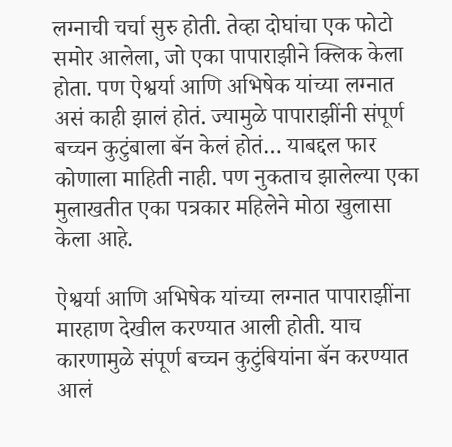लग्नाची चर्चा सुरु होती. तेव्हा दोघांचा एक फोटो समोर आलेला, जो एका पापाराझीने क्लिक केला होता. पण ऐश्वर्या आणि अभिषेक यांच्या लग्नात असं काही झालं होतं. ज्यामुळे पापाराझींनी संपूर्ण बच्चन कुटुंबाला बॅन केलं होतं… याबद्दल फार कोणाला माहिती नाही. पण नुकताच झालेल्या एका मुलाखतीत एका पत्रकार महिलेने मोठा खुलासा केला आहे.

ऐश्वर्या आणि अभिषेक यांच्या लग्नात पापाराझींना मारहाण देखील करण्यात आली होती. याच कारणामुळे संपूर्ण बच्चन कुटुंबियांना बॅन करण्यात आलं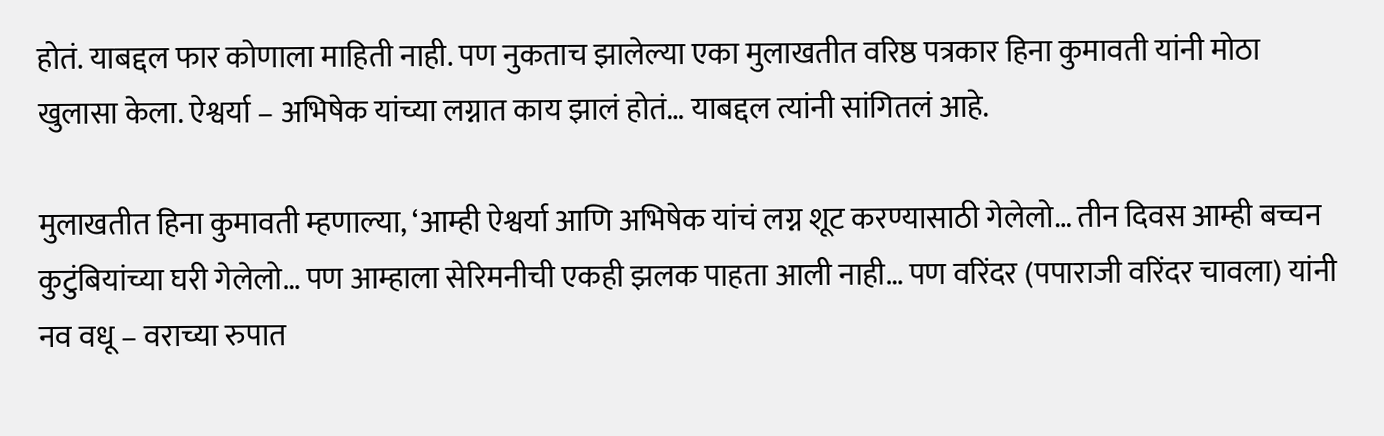होतं. याबद्दल फार कोणाला माहिती नाही. पण नुकताच झालेल्या एका मुलाखतीत वरिष्ठ पत्रकार हिना कुमावती यांनी मोठा खुलासा केला. ऐश्वर्या – अभिषेक यांच्या लग्नात काय झालं होतं… याबद्दल त्यांनी सांगितलं आहे.

मुलाखतीत हिना कुमावती म्हणाल्या, ‘आम्ही ऐश्वर्या आणि अभिषेक यांचं लग्न शूट करण्यासाठी गेलेलो… तीन दिवस आम्ही बच्चन कुटुंबियांच्या घरी गेलेलो… पण आम्हाला सेरिमनीची एकही झलक पाहता आली नाही… पण वरिंदर (पपाराजी वरिंदर चावला) यांनी नव वधू – वराच्या रुपात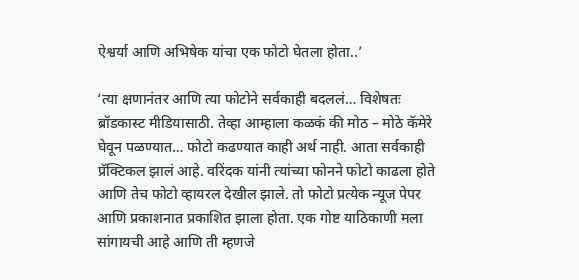ऐश्वर्या आणि अभिषेक यांचा एक फोटो घेतला होता..’

‘त्या क्षणानंतर आणि त्या फोटोने सर्वकाही बदललं… विशेषतः ब्रॉडकास्ट मीडियासाठी. तेव्हा आम्हाला कळकं की मोठ – मोठे कॅमेरे घेवून पळण्यात… फोटो कढण्यात काही अर्थ नाही. आता सर्वकाही प्रॅक्टिकल झालं आहे. वरिंदक यांनी त्यांच्या फोनने फोटो काढला होते आणि तेच फोटो व्हायरल देखील झाले. तो फोटो प्रत्येक न्यूज पेपर आणि प्रकाशनात प्रकाशित झाला होता. एक गोष्ट याठिकाणी मला सांगायची आहे आणि ती म्हणजे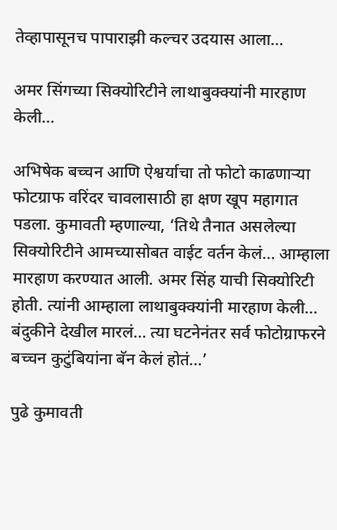तेव्हापासूनच पापाराझी कल्चर उदयास आला…

अमर सिंगच्या सिक्योरिटीने लाथाबुक्क्यांनी मारहाण केली…

अभिषेक बच्चन आणि ऐश्वर्याचा तो फोटो काढणाऱ्या फोटग्राफ वरिंदर चावलासाठी हा क्षण खूप महागात पडला. कुमावती म्हणाल्या, ‘तिथे तैनात असलेल्या सिक्योरिटीने आमच्यासोबत वाईट वर्तन केलं… आम्हाला मारहाण करण्यात आली. अमर सिंह याची सिक्योरिटी होती. त्यांनी आम्हाला लाथाबुक्क्यांनी मारहाण केली… बंदुकीने देखील मारलं… त्या घटनेनंतर सर्व फोटोग्राफरने बच्चन कुटुंबियांना बॅन केलं होतं…’

पुढे कुमावती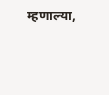म्हणाल्या,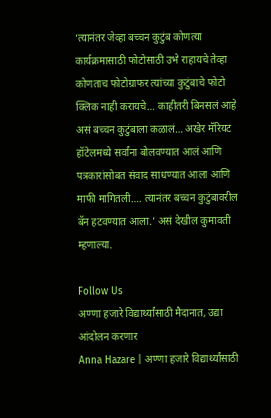‘त्यानंतर जेव्हा बच्चन कुटुंब कोणत्या कार्यक्रमासाठी फोटोसाठी उभे राहायचे तेव्हा कोणताच फोटोग्राफर त्यांच्या कुटुंबाचे फोटो क्लिक नाही करायचे… काहीतरी बिनसलं आहे असं बच्चन कुटुंबाला कळालं… अखेर मॅरियट हॉटेलमध्ये सर्वांना बोलवण्यात आलं आणि पत्रकारांसोबत संवाद साधण्यात आला आणि माफी मागितली…. त्यानंतर बच्चन कुटुंबावरील बॅन हटवण्यात आला.’ असं देखील कुमावती म्हणाल्या.

Follow Us
अण्णा हजारे विद्यार्थ्यांसाठी मैदानात, उद्या आंदोलन करणार
Anna Hazare | अण्णा हजारे विद्यार्थ्यांसाठी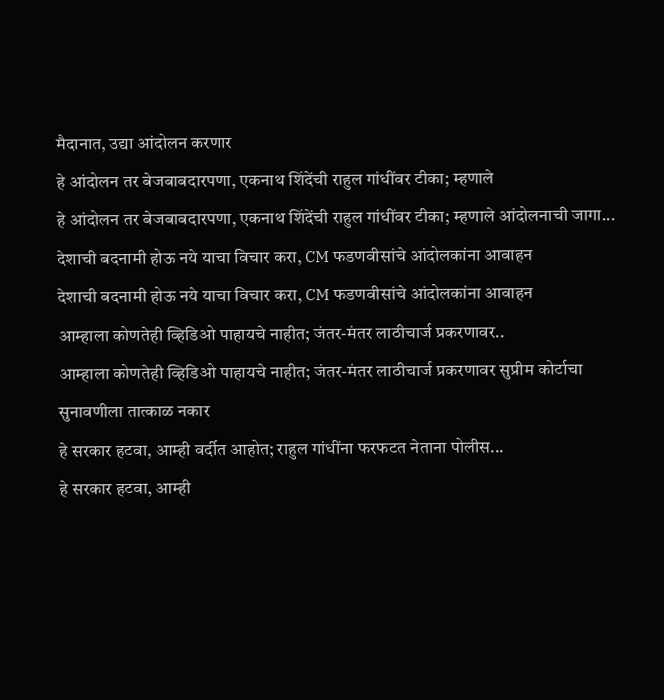मैदानात, उद्या आंदोलन करणार
हे आंदोलन तर बेजबाबदारपणा, एकनाथ शिंदेंची राहुल गांधींवर टीका; म्हणाले
हे आंदोलन तर बेजबाबदारपणा, एकनाथ शिंदेंची राहुल गांधींवर टीका; म्हणाले आंदोलनाची जागा...
देशाची बदनामी होऊ नये याचा विचार करा, CM फडणवीसांचे आंदोलकांना आवाहन
देशाची बदनामी होऊ नये याचा विचार करा, CM फडणवीसांचे आंदोलकांना आवाहन
आम्हाला कोणतेही व्हिडिओ पाहायचे नाहीत; जंतर-मंतर लाठीचार्ज प्रकरणावर..
आम्हाला कोणतेही व्हिडिओ पाहायचे नाहीत; जंतर-मंतर लाठीचार्ज प्रकरणावर सुप्रीम कोर्टाचा सुनावणीला तात्काळ नकार
हे सरकार हटवा, आम्ही वर्दीत आहोत; राहुल गांधींना फरफटत नेताना पोलीस...
हे सरकार हटवा, आम्ही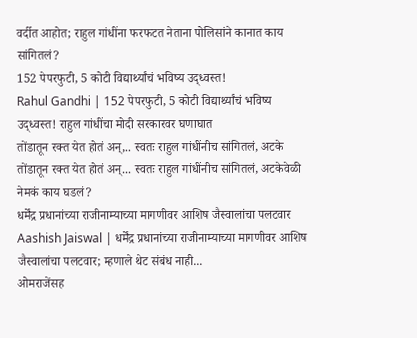वर्दीत आहोत; राहुल गांधींना फरफटत नेताना पोलिसांने कानात काय सांगितलं?
152 पेपरफुटी, 5 कोटी विद्यार्थ्यांचं भविष्य उद्ध्वस्त!
Rahul Gandhi | 152 पेपरफुटी, 5 कोटी विद्यार्थ्यांचं भविष्य उद्ध्वस्त! राहुल गांधींचा मोदी सरकारवर घणाघात
तोंडातून रक्त येत होतं अन्,.. स्वतः राहुल गांधींनीच सांगितलं, अटके
तोंडातून रक्त येत होतं अन्... स्वतः राहुल गांधींनीच सांगितलं, अटकेवेळी नेमकं काय घडलं?
धर्मेंद्र प्रधानांच्या राजीनाम्याच्या मागणीवर आशिष जैस्वालांचा पलटवार
Aashish Jaiswal | धर्मेंद्र प्रधानांच्या राजीनाम्याच्या मागणीवर आशिष जैस्वालांचा पलटवार; म्हणाले थेट संबंध नाही...
ओमराजेंसह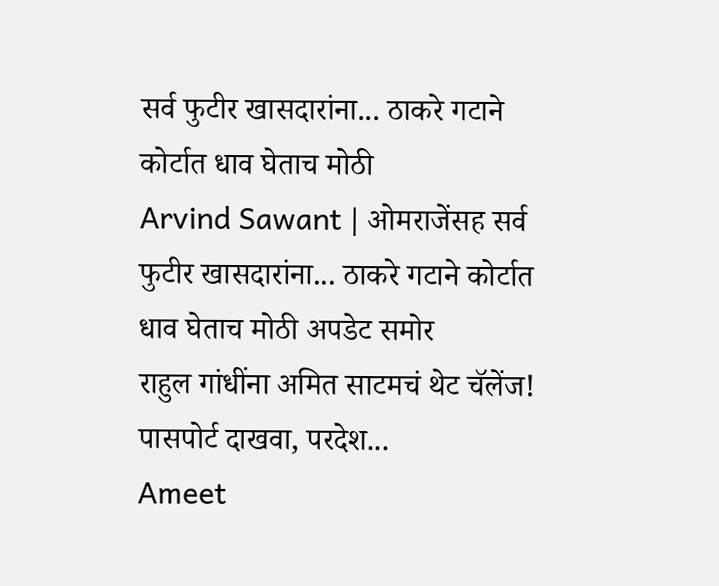सर्व फुटीर खासदारांना... ठाकरे गटाने कोर्टात धाव घेताच मोठी
Arvind Sawant | ओमराजेंसह सर्व फुटीर खासदारांना... ठाकरे गटाने कोर्टात धाव घेताच मोठी अपडेट समोर
राहुल गांधींना अमित साटमचं थेट चॅलेंज! पासपोर्ट दाखवा, परदेश...
Ameet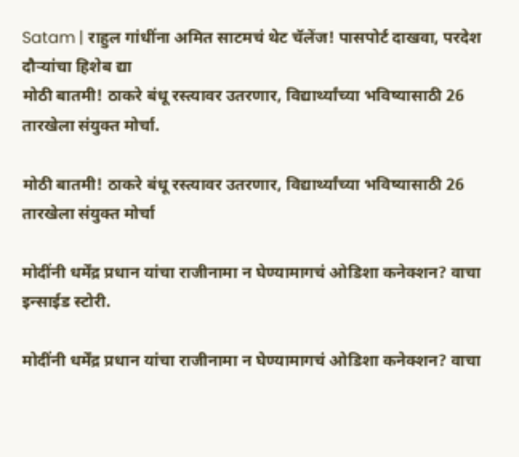Satam | राहुल गांधींना अमित साटमचं थेट चॅलेंज! पासपोर्ट दाखवा, परदेश दौऱ्यांचा हिशेब द्या
मोठी बातमी! ठाकरे बंधू रस्त्यावर उतरणार, विद्यार्थ्यांच्या भविष्यासाठी 26 तारखेला संयुक्त मोर्चा.

मोठी बातमी! ठाकरे बंधू रस्त्यावर उतरणार, विद्यार्थ्यांच्या भविष्यासाठी 26 तारखेला संयुक्त मोर्चा

मोदींनी धर्मेंद्र प्रधान यांचा राजीनामा न घेण्यामागचं ओडिशा कनेक्शन? वाचा इन्साईड स्टोरी.

मोदींनी धर्मेंद्र प्रधान यांचा राजीनामा न घेण्यामागचं ओडिशा कनेक्शन? वाचा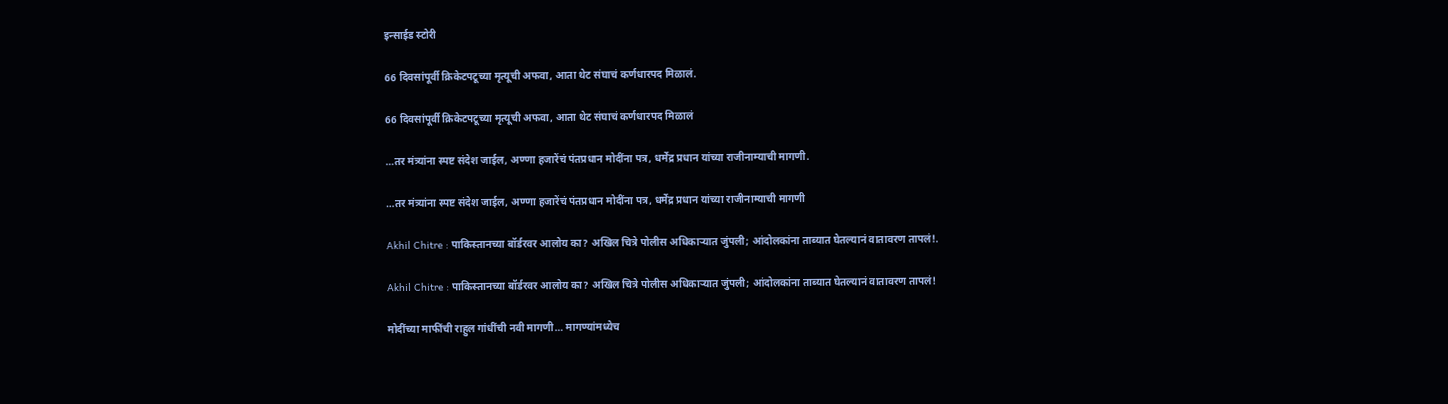इन्साईड स्टोरी

66 दिवसांपूर्वी क्रिकेटपटूच्या मृत्यूची अफवा, आता थेट संघाचं कर्णधारपद मिळालं.

66 दिवसांपूर्वी क्रिकेटपटूच्या मृत्यूची अफवा, आता थेट संघाचं कर्णधारपद मिळालं

…तर मंत्र्यांना स्पष्ट संदेश जाईल, अण्णा हजारेंचं पंतप्रधान मोदींना पत्र, धर्मेंद्र प्रधान यांच्या राजीनाम्याची मागणी.

…तर मंत्र्यांना स्पष्ट संदेश जाईल, अण्णा हजारेंचं पंतप्रधान मोदींना पत्र, धर्मेंद्र प्रधान यांच्या राजीनाम्याची मागणी

Akhil Chitre : पाकिस्तानच्या बॉर्डरवर आलोय का? अखिल चित्रे पोलीस अधिकाऱ्यात जुंपली; आंदोलकांना ताब्यात घेतल्यानं वातावरण तापलं!.

Akhil Chitre : पाकिस्तानच्या बॉर्डरवर आलोय का? अखिल चित्रे पोलीस अधिकाऱ्यात जुंपली; आंदोलकांना ताब्यात घेतल्यानं वातावरण तापलं!

मोदींच्या माफींची राहुल गांधींची नवी मागणी… मागण्यांमध्येच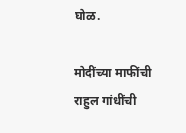घोळ.

मोदींच्या माफींची राहुल गांधींची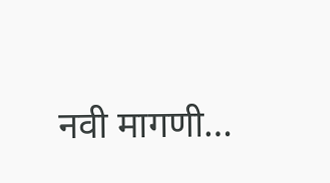नवी मागणी…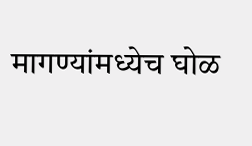मागण्यांमध्येच घोळ